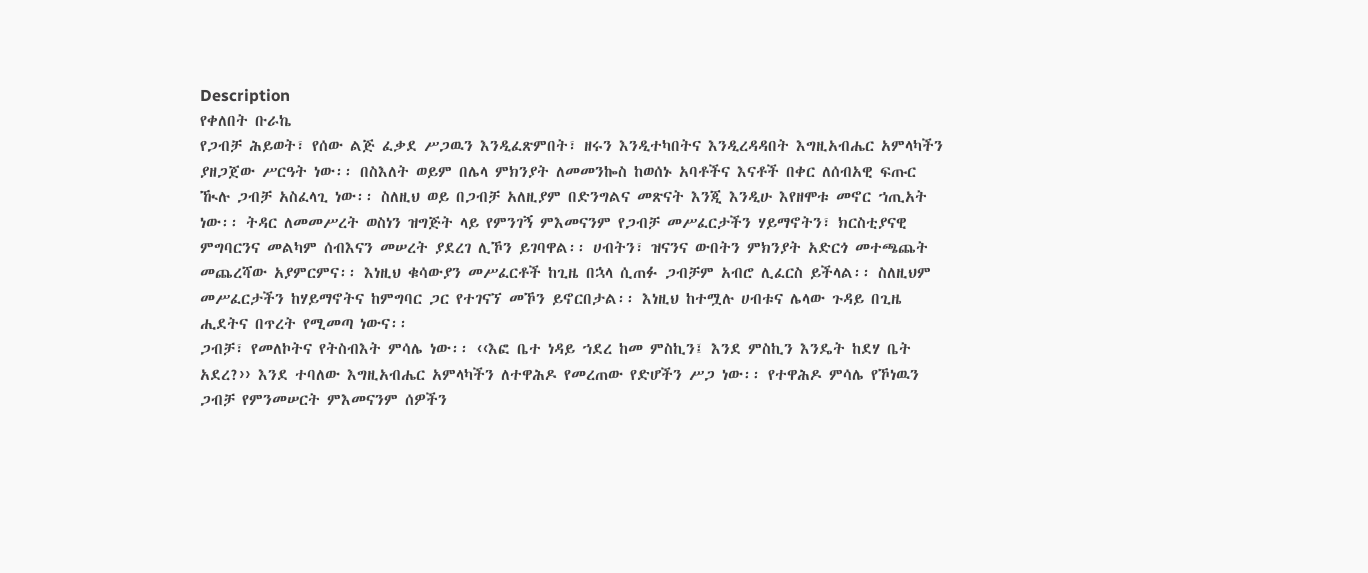Description
የቀለበት ቡራኬ
የጋብቻ ሕይወት፣ የሰው ልጅ ፈቃደ ሥጋዉን እንዲፈጽምበት፣ ዘሩን እንዲተካበትና እንዲረዳዳበት እግዚአብሔር አምላካችን ያዘጋጀው ሥርዓት ነው፡፡ በስእለት ወይም በሌላ ምክንያት ለመመንኰስ ከወሰኑ አባቶችና እናቶች በቀር ለሰብአዊ ፍጡር ዂሉ ጋብቻ አስፈላጊ ነው፡፡ ስለዚህ ወይ በጋብቻ አለዚያም በድንግልና መጽናት እንጂ እንዲሁ እየዘሞቱ መኖር ኀጢአት ነው፡፡ ትዳር ለመመሥረት ወስነን ዝግጅት ላይ የምንገኝ ምእመናንም የጋብቻ መሥፈርታችን ሃይማኖትን፣ ክርስቲያናዊ ምግባርንና መልካም ሰብእናን መሠረት ያደረገ ሊኾን ይገባዋል፡፡ ሀብትን፣ ዝናንና ውበትን ምክንያት አድርጎ መተጫጨት መጨረሻው አያምርምና፡፡ እነዚህ ቁሳውያን መሥፈርቶች ከጊዜ በኋላ ሲጠፉ ጋብቻም አብሮ ሊፈርስ ይችላል፡፡ ስለዚህም መሥፈርታችን ከሃይማኖትና ከምግባር ጋር የተገናኘ መኾን ይኖርበታል፡፡ እነዚህ ከተሟሉ ሀብቱና ሌላው ጉዳይ በጊዜ ሒደትና በጥረት የሚመጣ ነውና፡፡
ጋብቻ፣ የመለኮትና የትስብእት ምሳሌ ነው፡፡ ‹‹እፎ ቤተ ነዳይ ኀደረ ከመ ምስኪን፤ እንደ ምስኪን እንዴት ከደሃ ቤት አደረ?›› እንደ ተባለው እግዚአብሔር አምላካችን ለተዋሕዶ የመረጠው የድሆችን ሥጋ ነው፡፡ የተዋሕዶ ምሳሌ የኾነዉን ጋብቻ የምንመሠርት ምእመናንም ሰዎችን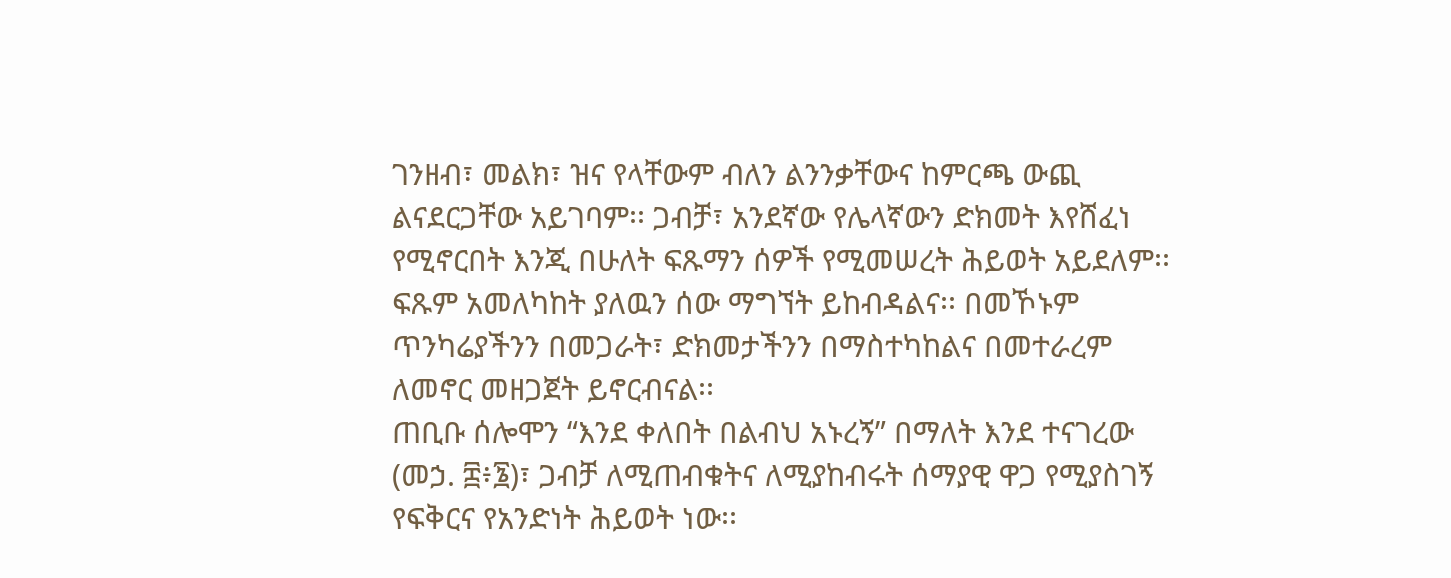ገንዘብ፣ መልክ፣ ዝና የላቸውም ብለን ልንንቃቸውና ከምርጫ ውጪ ልናደርጋቸው አይገባም፡፡ ጋብቻ፣ አንደኛው የሌላኛውን ድክመት እየሸፈነ የሚኖርበት እንጂ በሁለት ፍጹማን ሰዎች የሚመሠረት ሕይወት አይደለም፡፡ ፍጹም አመለካከት ያለዉን ሰው ማግኘት ይከብዳልና፡፡ በመኾኑም ጥንካሬያችንን በመጋራት፣ ድክመታችንን በማስተካከልና በመተራረም ለመኖር መዘጋጀት ይኖርብናል፡፡
ጠቢቡ ሰሎሞን “እንደ ቀለበት በልብህ አኑረኝ” በማለት እንደ ተናገረው (መኃ. ፰፥፮)፣ ጋብቻ ለሚጠብቁትና ለሚያከብሩት ሰማያዊ ዋጋ የሚያስገኝ የፍቅርና የአንድነት ሕይወት ነው፡፡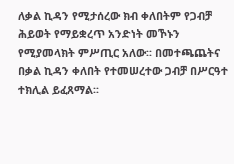ለቃል ኪዳን የሚታሰረው ክብ ቀለበትም የጋብቻ ሕይወት የማይቋረጥ አንድነት መኾኑን የሚያመላክት ምሥጢር አለው፡፡ በመተጫጨትና በቃል ኪዳን ቀለበት የተመሠረተው ጋብቻ በሥርዓተ ተክሊል ይፈጸማል፡፡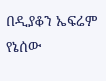በዲያቆን ኤፍሬም የኔሰው